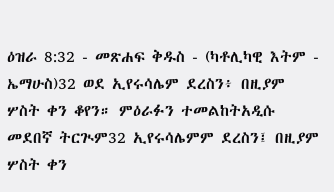ዕዝራ 8:32 - መጽሐፍ ቅዱስ - (ካቶሊካዊ እትም - ኤማሁስ)32 ወደ ኢየሩሳሌም ደረስን፥ በዚያም ሦስት ቀን ቆየን። ምዕራፉን ተመልከትአዲሱ መደበኛ ትርጒም32 ኢየሩሳሌምም ደረስን፤ በዚያም ሦስት ቀን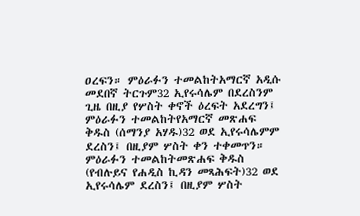ዐረፍን። ምዕራፉን ተመልከትአማርኛ አዲሱ መደበኛ ትርጉም32 ኢየሩሳሌም በደረስንም ጊዜ በዚያ የሦስት ቀኖች ዕረፍት አደረግን፤ ምዕራፉን ተመልከትየአማርኛ መጽሐፍ ቅዱስ (ሰማንያ አሃዱ)32 ወደ ኢየሩሳሌምም ደረስን፤ በዚያም ሦስት ቀን ተቀመጥን። ምዕራፉን ተመልከትመጽሐፍ ቅዱስ (የብሉይና የሐዲስ ኪዳን መጻሕፍት)32 ወደ ኢየሩሳሌም ደረስን፤ በዚያም ሦስት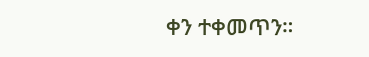ቀን ተቀመጥን።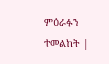ምዕራፉን ተመልከት |